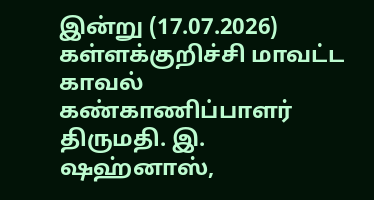இன்று (17.07.2026) கள்ளக்குறிச்சி மாவட்ட காவல் கண்காணிப்பாளர் திருமதி. இ. ஷஹ்னாஸ்,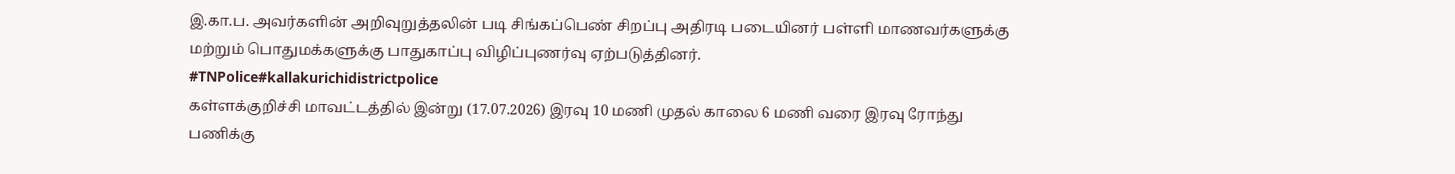இ.கா.ப. அவர்களின் அறிவுறுத்தலின் படி சிங்கப்பெண் சிறப்பு அதிரடி படையினர் பள்ளி மாணவர்களுக்கு மற்றும் பொதுமக்களுக்கு பாதுகாப்பு விழிப்புணர்வு ஏற்படுத்தினர்.
#TNPolice#kallakurichidistrictpolice
கள்ளக்குறிச்சி மாவட்டத்தில் இன்று (17.07.2026) இரவு 10 மணி முதல் காலை 6 மணி வரை இரவு ரோந்து பணிக்கு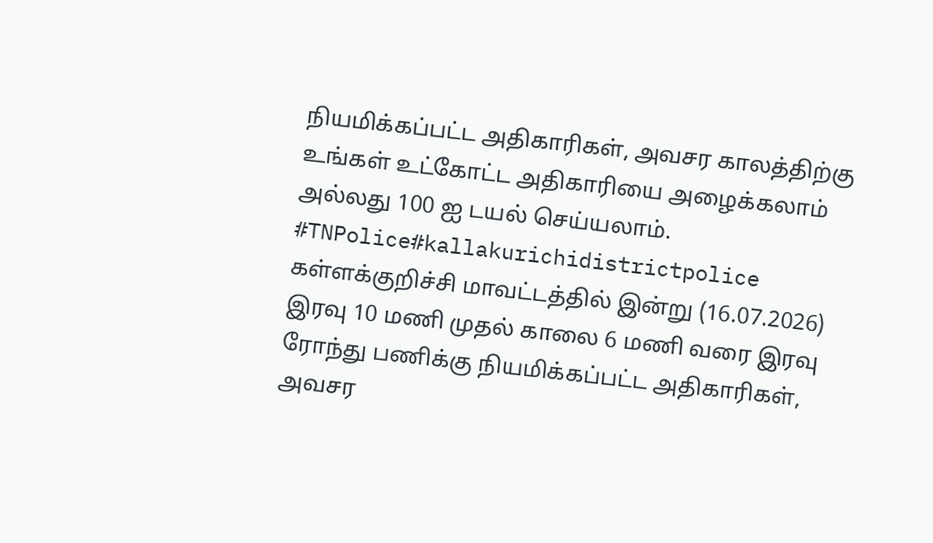நியமிக்கப்பட்ட அதிகாரிகள், அவசர காலத்திற்கு உங்கள் உட்கோட்ட அதிகாரியை அழைக்கலாம் அல்லது 100 ஐ டயல் செய்யலாம்.
#TNPolice#kallakurichidistrictpolice
கள்ளக்குறிச்சி மாவட்டத்தில் இன்று (16.07.2026) இரவு 10 மணி முதல் காலை 6 மணி வரை இரவு ரோந்து பணிக்கு நியமிக்கப்பட்ட அதிகாரிகள், அவசர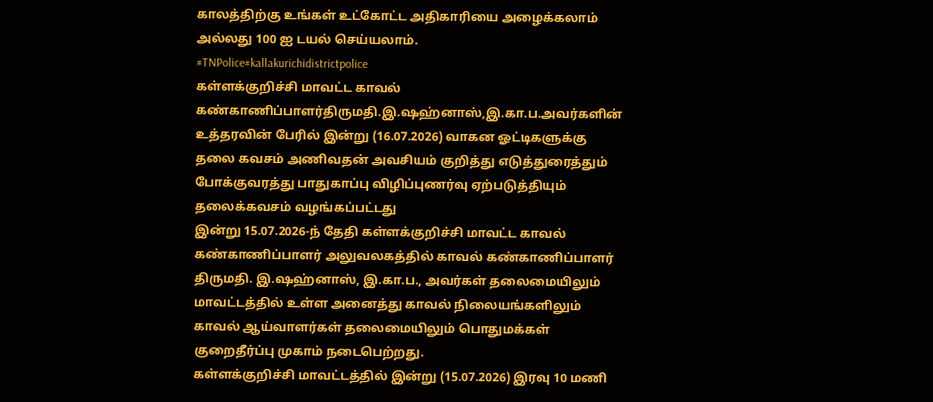காலத்திற்கு உங்கள் உட்கோட்ட அதிகாரியை அழைக்கலாம் அல்லது 100 ஐ டயல் செய்யலாம்.
#TNPolice#kallakurichidistrictpolice
கள்ளக்குறிச்சி மாவட்ட காவல் கண்காணிப்பாளர்திருமதி.இ.ஷஹ்னாஸ்,இ.கா.ப.அவர்களின் உத்தரவின் பேரில் இன்று (16.07.2026) வாகன ஓட்டிகளுக்கு தலை கவசம் அணிவதன் அவசியம் குறித்து எடுத்துரைத்தும் போக்குவரத்து பாதுகாப்பு விழிப்புணர்வு ஏற்படுத்தியும் தலைக்கவசம் வழங்கப்பட்டது
இன்று 15.07.2026-ந் தேதி கள்ளக்குறிச்சி மாவட்ட காவல் கண்காணிப்பாளர் அலுவலகத்தில் காவல் கண்காணிப்பாளர் திருமதி. இ.ஷஹ்னாஸ், இ.கா.ப., அவர்கள் தலைமையிலும் மாவட்டத்தில் உள்ள அனைத்து காவல் நிலையங்களிலும் காவல் ஆய்வாளர்கள் தலைமையிலும் பொதுமக்கள் குறைதீர்ப்பு முகாம் நடைபெற்றது.
கள்ளக்குறிச்சி மாவட்டத்தில் இன்று (15.07.2026) இரவு 10 மணி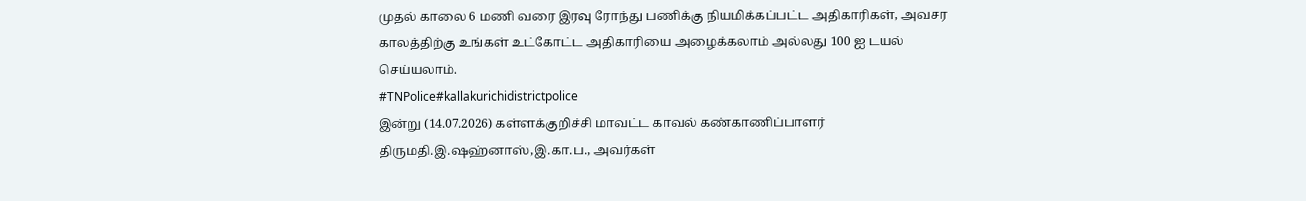முதல் காலை 6 மணி வரை இரவு ரோந்து பணிக்கு நியமிக்கப்பட்ட அதிகாரிகள், அவசர காலத்திற்கு உங்கள் உட்கோட்ட அதிகாரியை அழைக்கலாம் அல்லது 100 ஐ டயல் செய்யலாம்.
#TNPolice#kallakurichidistrictpolice
இன்று (14.07.2026) கள்ளக்குறிச்சி மாவட்ட காவல் கண்காணிப்பாளர் திருமதி.இ.ஷஹ்னாஸ்,இ.கா.ப., அவர்கள்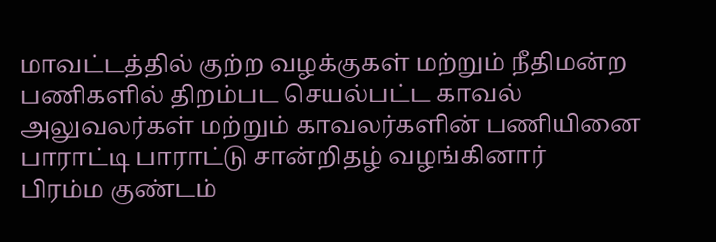மாவட்டத்தில் குற்ற வழக்குகள் மற்றும் நீதிமன்ற பணிகளில் திறம்பட செயல்பட்ட காவல் அலுவலர்கள் மற்றும் காவலர்களின் பணியினை பாராட்டி பாராட்டு சான்றிதழ் வழங்கினார்
பிரம்ம குண்டம்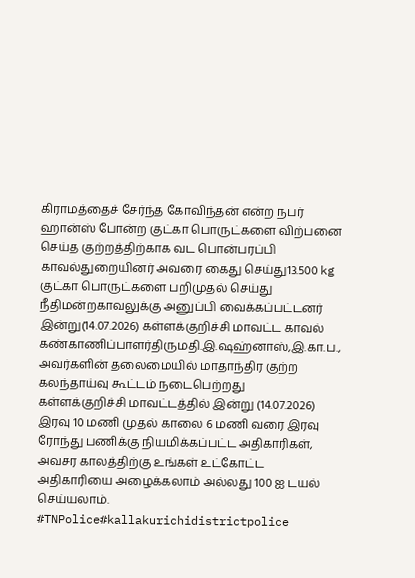கிராமத்தைச் சேர்ந்த கோவிந்தன் என்ற நபர் ஹான்ஸ் போன்ற குட்கா பொருட்களை விற்பனை செய்த குற்றத்திற்காக வட பொன்பரப்பி காவல்துறையினர் அவரை கைது செய்து13.500 kg குட்கா பொருட்களை பறிமுதல் செய்து நீதிமன்றகாவலுக்கு அனுப்பி வைக்கப்பட்டனர்
இன்று(14.07.2026) கள்ளக்குறிச்சி மாவட்ட காவல் கண்காணிப்பாளர்திருமதி.இ.ஷஹ்னாஸ்,இ.கா.ப., அவர்களின் தலைமையில் மாதாந்திர குற்ற கலந்தாய்வு கூட்டம் நடைபெற்றது
கள்ளக்குறிச்சி மாவட்டத்தில் இன்று (14.07.2026) இரவு 10 மணி முதல் காலை 6 மணி வரை இரவு ரோந்து பணிக்கு நியமிக்கப்பட்ட அதிகாரிகள், அவசர காலத்திற்கு உங்கள் உட்கோட்ட அதிகாரியை அழைக்கலாம் அல்லது 100 ஐ டயல் செய்யலாம்.
#TNPolice#kallakurichidistrictpolice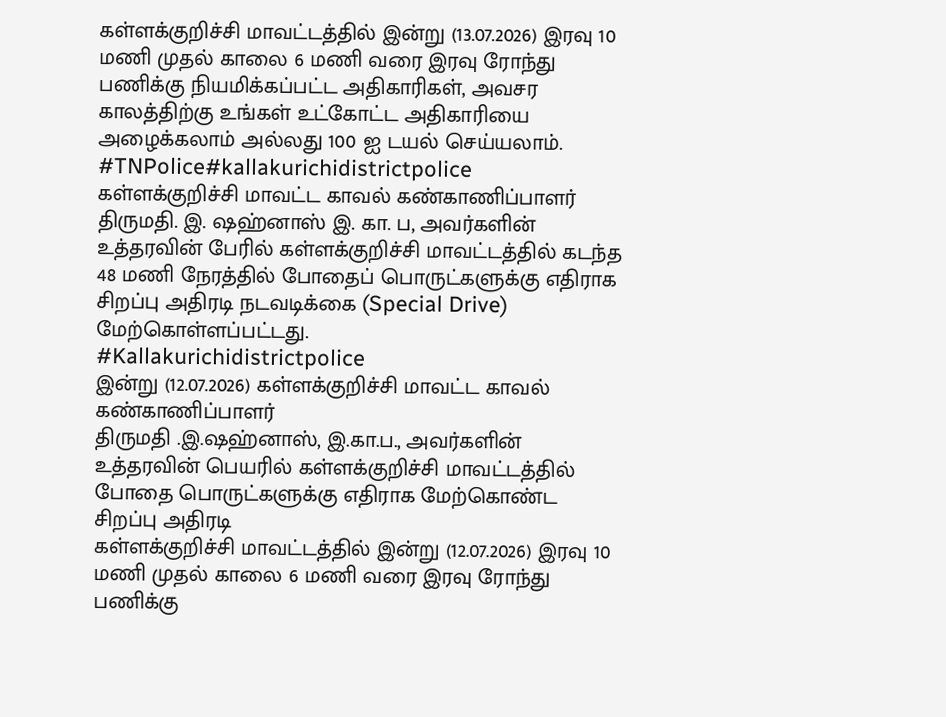கள்ளக்குறிச்சி மாவட்டத்தில் இன்று (13.07.2026) இரவு 10 மணி முதல் காலை 6 மணி வரை இரவு ரோந்து பணிக்கு நியமிக்கப்பட்ட அதிகாரிகள், அவசர காலத்திற்கு உங்கள் உட்கோட்ட அதிகாரியை அழைக்கலாம் அல்லது 100 ஐ டயல் செய்யலாம்.
#TNPolice#kallakurichidistrictpolice
கள்ளக்குறிச்சி மாவட்ட காவல் கண்காணிப்பாளர் திருமதி. இ. ஷஹ்னாஸ் இ. கா. ப, அவர்களின் உத்தரவின் பேரில் கள்ளக்குறிச்சி மாவட்டத்தில் கடந்த 48 மணி நேரத்தில் போதைப் பொருட்களுக்கு எதிராக சிறப்பு அதிரடி நடவடிக்கை (Special Drive) மேற்கொள்ளப்பட்டது.
#Kallakurichidistrictpolice
இன்று (12.07.2026) கள்ளக்குறிச்சி மாவட்ட காவல் கண்காணிப்பாளர்
திருமதி .இ.ஷஹ்னாஸ், இ.கா.ப., அவர்களின் உத்தரவின் பெயரில் கள்ளக்குறிச்சி மாவட்டத்தில் போதை பொருட்களுக்கு எதிராக மேற்கொண்ட சிறப்பு அதிரடி
கள்ளக்குறிச்சி மாவட்டத்தில் இன்று (12.07.2026) இரவு 10 மணி முதல் காலை 6 மணி வரை இரவு ரோந்து பணிக்கு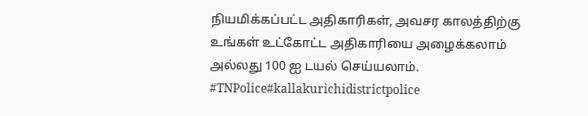நியமிக்கப்பட்ட அதிகாரிகள், அவசர காலத்திற்கு உங்கள் உட்கோட்ட அதிகாரியை அழைக்கலாம் அல்லது 100 ஐ டயல் செய்யலாம்.
#TNPolice#kallakurichidistrictpolice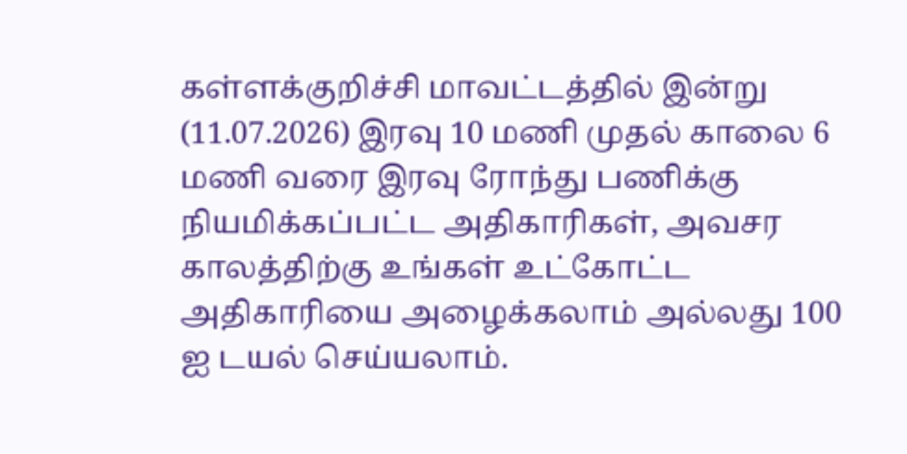கள்ளக்குறிச்சி மாவட்டத்தில் இன்று (11.07.2026) இரவு 10 மணி முதல் காலை 6 மணி வரை இரவு ரோந்து பணிக்கு நியமிக்கப்பட்ட அதிகாரிகள், அவசர காலத்திற்கு உங்கள் உட்கோட்ட அதிகாரியை அழைக்கலாம் அல்லது 100 ஐ டயல் செய்யலாம்.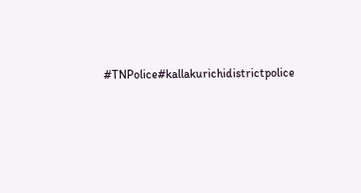#TNPolice#kallakurichidistrictpolice